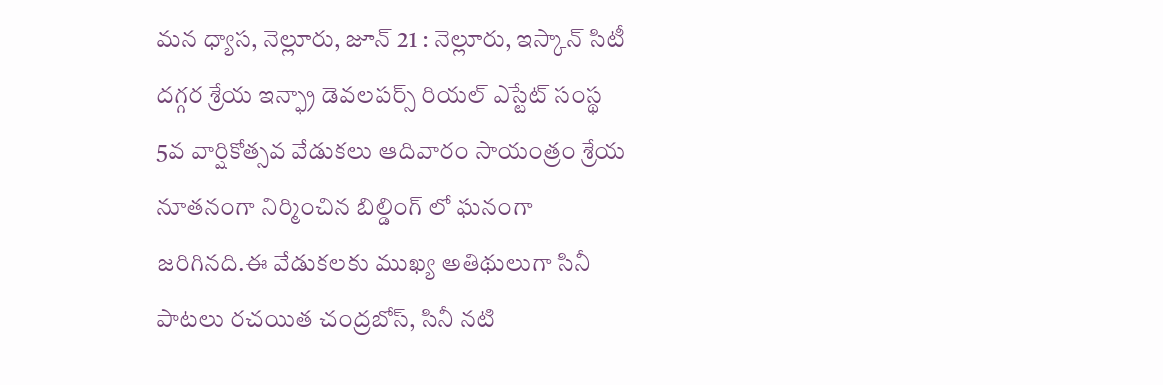మన ధ్యాస, నెల్లూరు, జూన్ 21 : నెల్లూరు, ఇస్కాన్ సిటీ దగ్గర శ్రేయ ఇన్ఫ్రా డెవలపర్స్ రియల్ ఎస్టేట్ సంస్థ 5వ వార్షికోత్సవ వేడుకలు ఆదివారం సాయంత్రం శ్రేయ నూతనంగా నిర్మించిన బిల్డింగ్ లో ఘనంగా జరిగినది.ఈ వేడుకలకు ముఖ్య అతిథులుగా సినీ పాటలు రచయిత చంద్రబోస్, సినీ నటి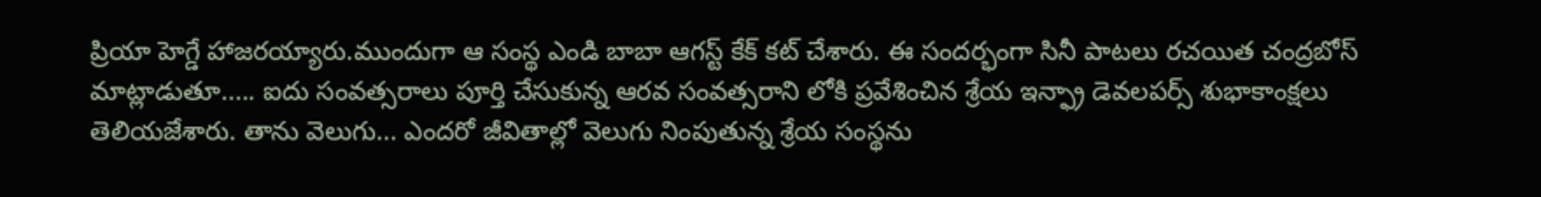ప్రియా హెగ్డే హాజరయ్యారు.ముందుగా ఆ సంస్థ ఎండి బాబా ఆగస్ట్ కేక్ కట్ చేశారు. ఈ సందర్భంగా సినీ పాటలు రచయిత చంద్రబోస్ మాట్లాడుతూ..... ఐదు సంవత్సరాలు పూర్తి చేసుకున్న ఆరవ సంవత్సరాని లోకి ప్రవేశించిన శ్రేయ ఇన్ఫ్రా డెవలపర్స్ శుభాకాంక్షలు తెలియజేశారు. తాను వెలుగు... ఎందరో జీవితాల్లో వెలుగు నింపుతున్న శ్రేయ సంస్థను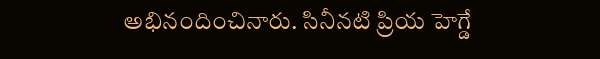అభినందించినారు. సినీనటి ప్రియ హెగ్డే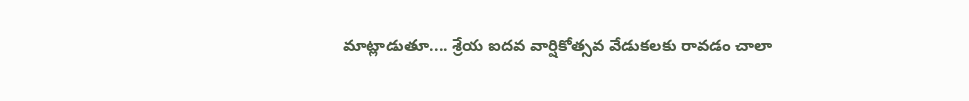మాట్లాడుతూ.... శ్రేయ ఐదవ వార్షికోత్సవ వేడుకలకు రావడం చాలా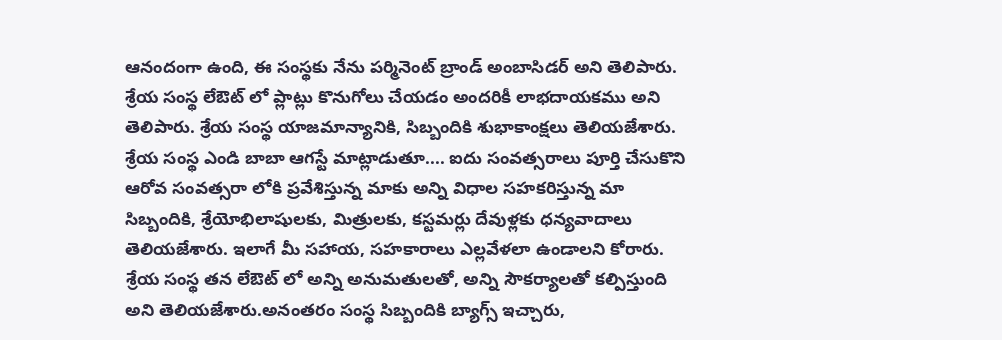ఆనందంగా ఉంది, ఈ సంస్థకు నేను పర్మినెంట్ బ్రాండ్ అంబాసిడర్ అని తెలిపారు. శ్రేయ సంస్థ లేఔట్ లో ప్లాట్లు కొనుగోలు చేయడం అందరికీ లాభదాయకము అని తెలిపారు. శ్రేయ సంస్థ యాజమాన్యానికి, సిబ్బందికి శుభాకాంక్షలు తెలియజేశారు. శ్రేయ సంస్థ ఎండి బాబా ఆగస్టే మాట్లాడుతూ.... ఐదు సంవత్సరాలు పూర్తి చేసుకొని ఆరోవ సంవత్సరా లోకి ప్రవేశిస్తున్న మాకు అన్ని విధాల సహకరిస్తున్న మా సిబ్బందికి, శ్రేయోభిలాషులకు, మిత్రులకు, కస్టమర్లు దేవుళ్లకు ధన్యవాదాలు తెలియజేశారు. ఇలాగే మీ సహాయ, సహకారాలు ఎల్లవేళలా ఉండాలని కోరారు. శ్రేయ సంస్థ తన లేఔట్ లో అన్ని అనుమతులతో, అన్ని సౌకర్యాలతో కల్పిస్తుంది అని తెలియజేశారు.అనంతరం సంస్థ సిబ్బందికి బ్యాగ్స్ ఇచ్చారు,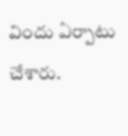విందు ఏర్పాటు చేశారు.